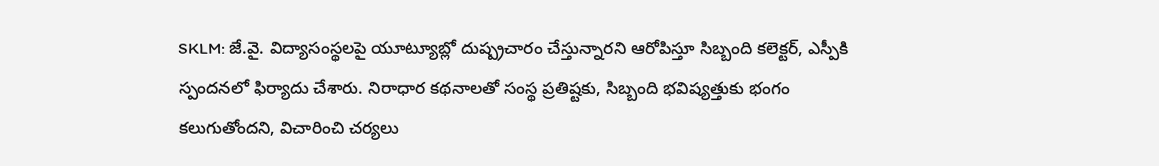SKLM: జే.వై. విద్యాసంస్థలపై యూట్యూబ్లో దుష్ప్రచారం చేస్తున్నారని ఆరోపిస్తూ సిబ్బంది కలెక్టర్, ఎస్పీకి స్పందనలో ఫిర్యాదు చేశారు. నిరాధార కథనాలతో సంస్థ ప్రతిష్టకు, సిబ్బంది భవిష్యత్తుకు భంగం కలుగుతోందని, విచారించి చర్యలు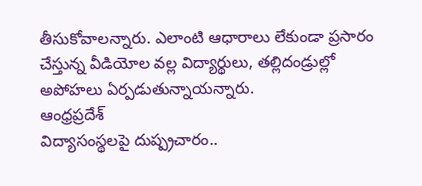తీసుకోవాలన్నారు. ఎలాంటి ఆధారాలు లేకుండా ప్రసారం చేస్తున్న వీడియోల వల్ల విద్యార్థులు, తల్లిదండ్రుల్లో అపోహలు ఏర్పడుతున్నాయన్నారు.
ఆంధ్రప్రదేశ్
విద్యాసంస్థలపై దుష్ప్రచారం..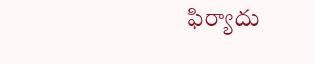ఫిర్యాదు